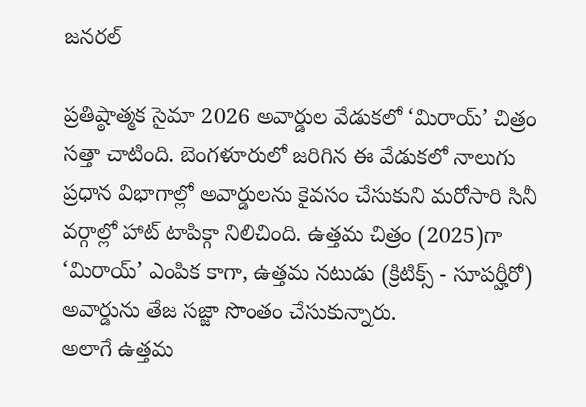జనరల్

ప్రతిష్ఠాత్మక సైమా 2026 అవార్డుల వేడుకలో ‘మిరాయ్’ చిత్రం సత్తా చాటింది. బెంగళూరులో జరిగిన ఈ వేడుకలో నాలుగు ప్రధాన విభాగాల్లో అవార్డులను కైవసం చేసుకుని మరోసారి సినీ వర్గాల్లో హాట్ టాపిక్గా నిలిచింది. ఉత్తమ చిత్రం (2025)గా ‘మిరాయ్’ ఎంపిక కాగా, ఉత్తమ నటుడు (క్రిటిక్స్ - సూపర్హీరో) అవార్డును తేజ సజ్జా సొంతం చేసుకున్నారు.
అలాగే ఉత్తమ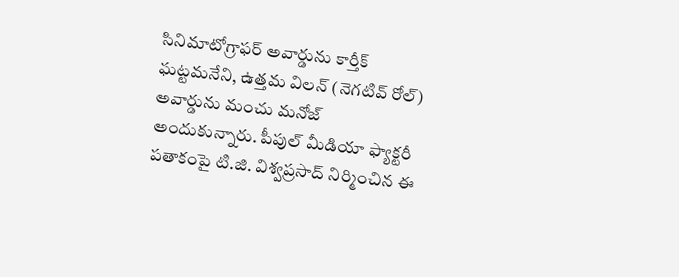సినిమాటోగ్రాఫర్ అవార్డును కార్తీక్ ఘట్టమనేని, ఉత్తమ విలన్ (నెగటివ్ రోల్) అవార్డును మంచు మనోజ్ అందుకున్నారు. పీపుల్ మీడియా ఫ్యాక్టరీ పతాకంపై టి.జి. విశ్వప్రసాద్ నిర్మించిన ఈ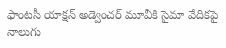ఫాంటసీ యాక్షన్ అడ్వెంచర్ మూవీకి సైమా వేదికపై నాలుగు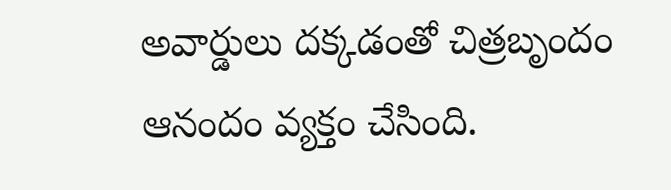అవార్డులు దక్కడంతో చిత్రబృందం ఆనందం వ్యక్తం చేసింది.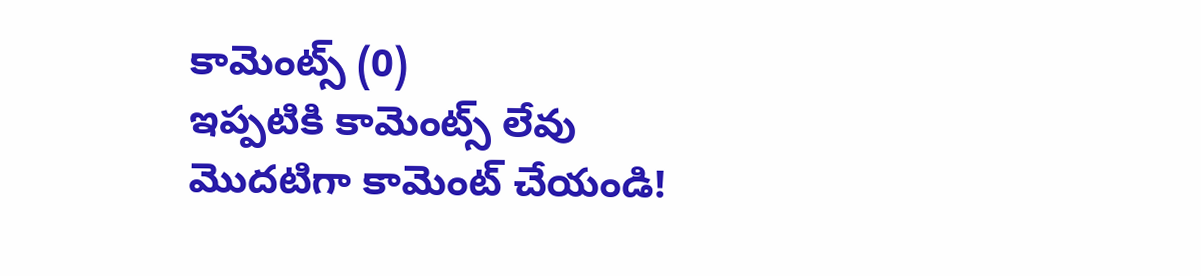కామెంట్స్ (0)
ఇప్పటికి కామెంట్స్ లేవు
మొదటిగా కామెంట్ చేయండి!